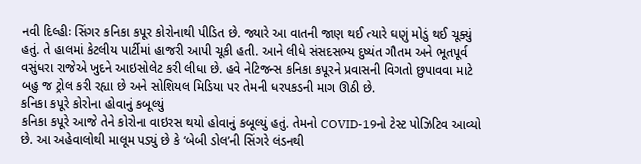નવી દિલ્હીઃ સિંગર કનિકા કપૂર કોરોનાથી પીડિત છે. જ્યારે આ વાતની જાણ થઈ ત્યારે ઘણું મોડું થઈ ચૂક્યું હતું. તે હાલમાં કેટલીય પાર્ટીમાં હાજરી આપી ચૂકી હતી. આને લીધે સંસદસભ્ય દુષ્યંત ગૌતમ અને ભૂતપૂર્વ વસુંધરા રાજેએ ખુદને આઇસોલેટ કરી લીધા છે. હવે નેટિજન્સ કનિકા કપૂરને પ્રવાસની વિગતો છુપાવવા માટે બહુ જ ટ્રોલ કરી રહ્યા છે અને સોશિયલ મિડિયા પર તેમની ધરપકડની માગ ઊઠી છે.
કનિકા કપૂરે કોરોના હોવાનું કબૂલ્યું
કનિકા કપૂરે આજે તેને કોરોના વાઇરસ થયો હોવાનું કબૂલ્યું હતું. તેમનો COVID-19નો ટેસ્ટ પોઝિટિવ આવ્યો છે. આ અહેવાલોથી માલૂમ પડ્યું છે કે ‘બેબી ડોલ’ની સિંગરે લંડનથી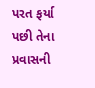પરત ફર્યા પછી તેના પ્રવાસની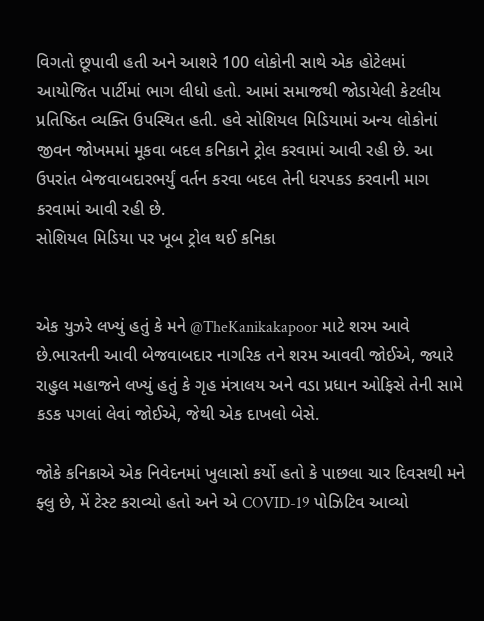વિગતો છૂપાવી હતી અને આશરે 100 લોકોની સાથે એક હોટેલમાં આયોજિત પાર્ટીમાં ભાગ લીધો હતો. આમાં સમાજથી જોડાયેલી કેટલીય પ્રતિષ્ઠિત વ્યક્તિ ઉપસ્થિત હતી. હવે સોશિયલ મિડિયામાં અન્ય લોકોનાં જીવન જોખમમાં મૂકવા બદલ કનિકાને ટ્રોલ કરવામાં આવી રહી છે. આ ઉપરાંત બેજવાબદારભર્યું વર્તન કરવા બદલ તેની ધરપકડ કરવાની માગ કરવામાં આવી રહી છે.
સોશિયલ મિડિયા પર ખૂબ ટ્રોલ થઈ કનિકા


એક યુઝરે લખ્યું હતું કે મને @TheKanikakapoor માટે શરમ આવે છે.ભારતની આવી બેજવાબદાર નાગરિક તને શરમ આવવી જોઈએ, જ્યારે રાહુલ મહાજને લખ્યું હતું કે ગૃહ મંત્રાલય અને વડા પ્રધાન ઓફિસે તેની સામે કડક પગલાં લેવાં જોઈએ, જેથી એક દાખલો બેસે.

જોકે કનિકાએ એક નિવેદનમાં ખુલાસો કર્યો હતો કે પાછલા ચાર દિવસથી મને ફ્લુ છે, મેં ટેસ્ટ કરાવ્યો હતો અને એ COVID-19 પોઝિટિવ આવ્યો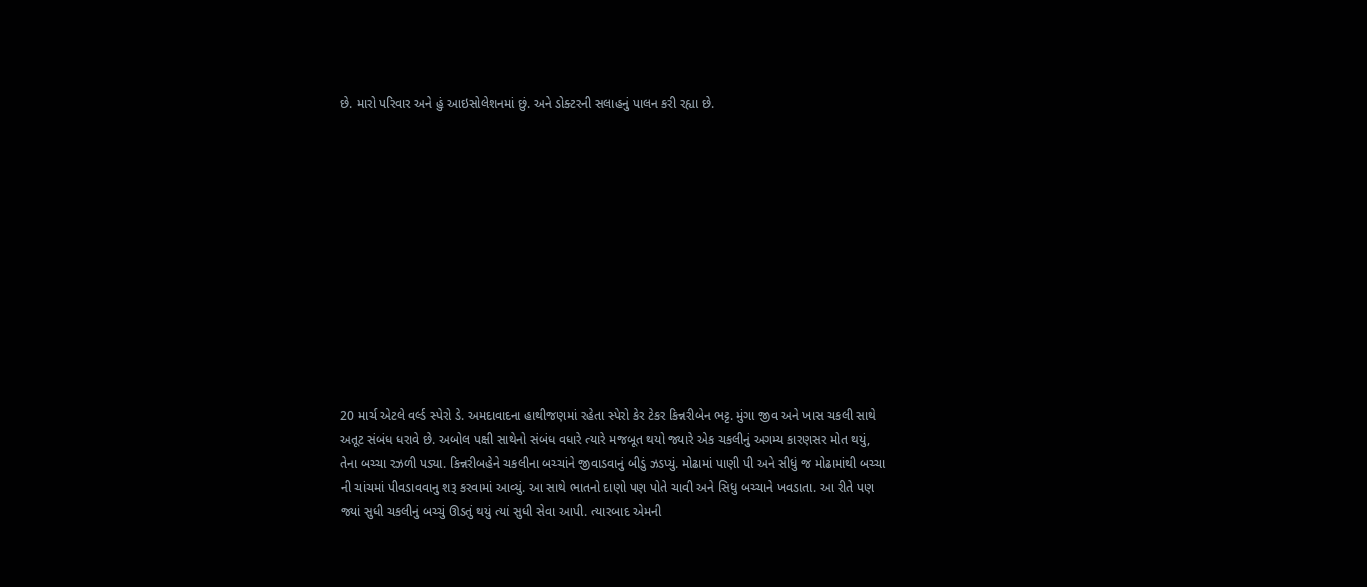છે. મારો પરિવાર અને હું આઇસોલેશનમાં છું. અને ડોક્ટરની સલાહનું પાલન કરી રહ્યા છે.












20 માર્ચ એટલે વર્લ્ડ સ્પેરો ડે. અમદાવાદના હાથીજણમાં રહેતા સ્પેરો કેર ટેકર કિન્નરીબેન ભટ્ટ. મુંગા જીવ અને ખાસ ચકલી સાથે અતૂટ સંબંધ ધરાવે છે. અબોલ પક્ષી સાથેનો સંબંધ વધારે ત્યારે મજબૂત થયો જ્યારે એક ચકલીનું અગમ્ય કારણસર મોત થયું, તેના બચ્ચા રઝળી પડ્યા. કિન્નરીબહેને ચકલીના બચ્ચાંને જીવાડવાનું બીડું ઝડપ્યું. મોઢામાં પાણી પી અને સીધું જ મોઢામાંથી બચ્ચા ની ચાંચમાં પીવડાવવાનુ શરૂ કરવામાં આવ્યું. આ સાથે ભાતનો દાણો પણ પોતે ચાવી અને સિધુ બચ્ચાને ખવડાતા. આ રીતે પણ જ્યાં સુધી ચકલીનું બચ્ચું ઊડતું થયું ત્યાં સુધી સેવા આપી. ત્યારબાદ એમની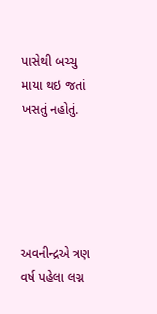પાસેથી બચ્ચુ માયા થઇ જતાં ખસતું નહોતું.





અવનીન્દ્રએ ત્રણ વર્ષ પહેલા લગ્ન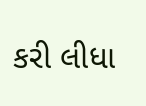કરી લીધા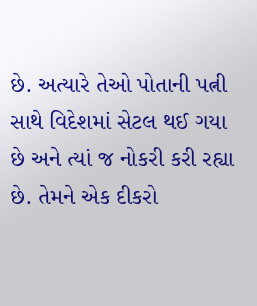છે. અત્યારે તેઓ પોતાની પત્ની સાથે વિદેશમાં સેટલ થઈ ગયા છે અને ત્યાં જ નોકરી કરી રહ્યા છે. તેમને એક દીકરો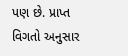પણ છે. પ્રાપ્ત વિગતો અનુસાર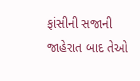ફાંસીની સજાની જાહેરાત બાદ તેઓ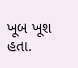ખૂબ ખૂશ હતા.